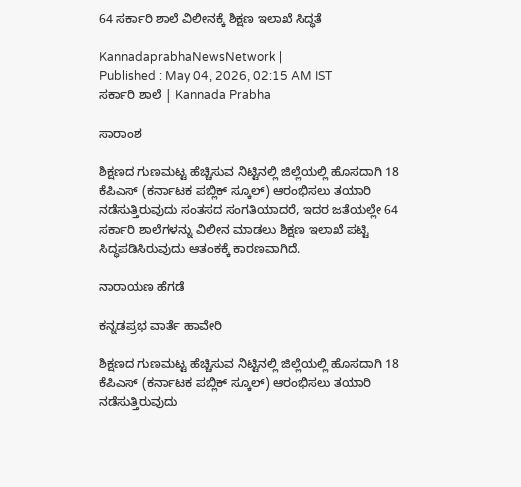64 ಸರ್ಕಾರಿ ಶಾಲೆ ವಿಲೀನಕ್ಕೆ ಶಿಕ್ಷಣ ಇಲಾಖೆ ಸಿದ್ಧತೆ

KannadaprabhaNewsNetwork |
Published : May 04, 2026, 02:15 AM IST
ಸರ್ಕಾರಿ ಶಾಲೆ | Kannada Prabha

ಸಾರಾಂಶ

ಶಿಕ್ಷಣದ ಗುಣಮಟ್ಟ ಹೆಚ್ಚಿಸುವ ನಿಟ್ಟಿನಲ್ಲಿ ಜಿಲ್ಲೆಯಲ್ಲಿ ಹೊಸದಾಗಿ 18 ಕೆಪಿಎಸ್ (ಕರ್ನಾಟಕ ಪಬ್ಲಿಕ್ ಸ್ಕೂಲ್) ಆರಂಭಿಸಲು ತಯಾರಿ ನಡೆಸುತ್ತಿರುವುದು ಸಂತಸದ ಸಂಗತಿಯಾದರೆ, ಇದರ ಜತೆಯಲ್ಲೇ 64 ಸರ್ಕಾರಿ ಶಾಲೆಗಳನ್ನು ವಿಲೀನ ಮಾಡಲು ಶಿಕ್ಷಣ ಇಲಾಖೆ ಪಟ್ಟಿ ಸಿದ್ಧಪಡಿಸಿರುವುದು ಆತಂಕಕ್ಕೆ ಕಾರಣವಾಗಿದೆ.

ನಾರಾಯಣ ಹೆಗಡೆ

ಕನ್ನಡಪ್ರಭ ವಾರ್ತೆ ಹಾವೇರಿ

ಶಿಕ್ಷಣದ ಗುಣಮಟ್ಟ ಹೆಚ್ಚಿಸುವ ನಿಟ್ಟಿನಲ್ಲಿ ಜಿಲ್ಲೆಯಲ್ಲಿ ಹೊಸದಾಗಿ 18 ಕೆಪಿಎಸ್ (ಕರ್ನಾಟಕ ಪಬ್ಲಿಕ್ ಸ್ಕೂಲ್) ಆರಂಭಿಸಲು ತಯಾರಿ ನಡೆಸುತ್ತಿರುವುದು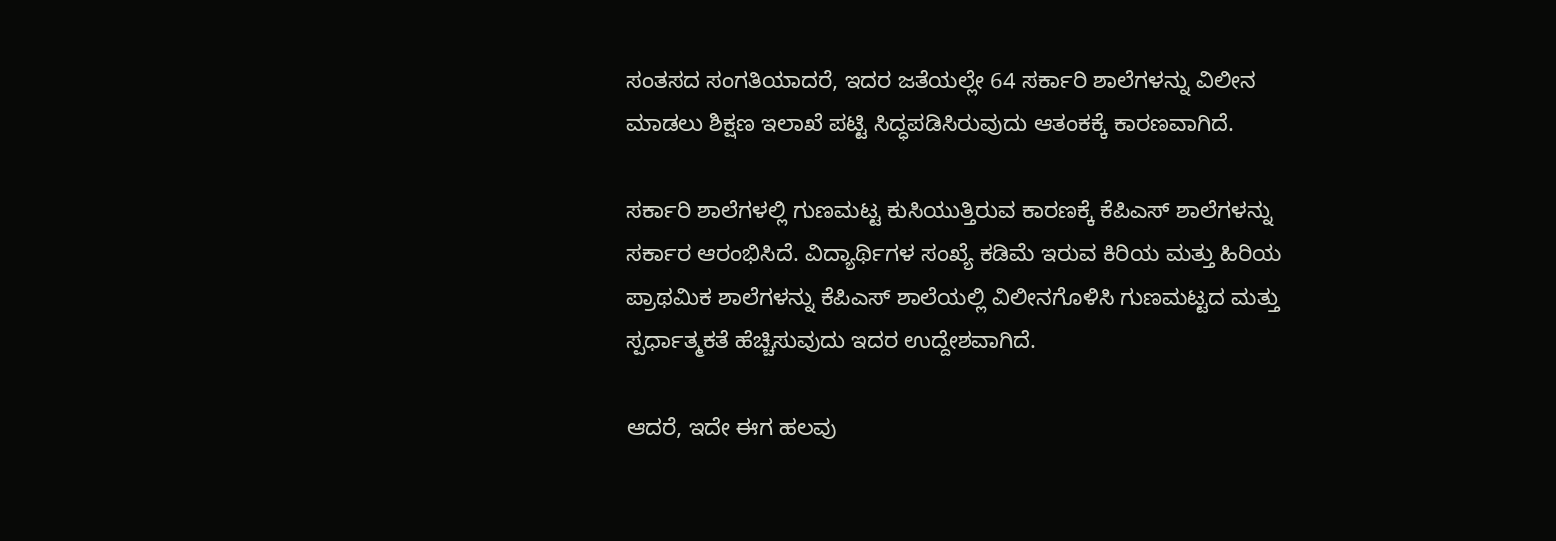ಸಂತಸದ ಸಂಗತಿಯಾದರೆ, ಇದರ ಜತೆಯಲ್ಲೇ 64 ಸರ್ಕಾರಿ ಶಾಲೆಗಳನ್ನು ವಿಲೀನ ಮಾಡಲು ಶಿಕ್ಷಣ ಇಲಾಖೆ ಪಟ್ಟಿ ಸಿದ್ಧಪಡಿಸಿರುವುದು ಆತಂಕಕ್ಕೆ ಕಾರಣವಾಗಿದೆ.

ಸರ್ಕಾರಿ ಶಾಲೆಗಳಲ್ಲಿ ಗುಣಮಟ್ಟ ಕುಸಿಯುತ್ತಿರುವ ಕಾರಣಕ್ಕೆ ಕೆಪಿಎಸ್‌ ಶಾಲೆಗಳನ್ನು ಸರ್ಕಾರ ಆರಂಭಿಸಿದೆ. ವಿದ್ಯಾರ್ಥಿಗಳ ಸಂಖ್ಯೆ ಕಡಿಮೆ ಇರುವ ಕಿರಿಯ ಮತ್ತು ಹಿರಿಯ ಪ್ರಾಥಮಿಕ ಶಾಲೆಗಳನ್ನು ಕೆಪಿಎಸ್‌ ಶಾಲೆಯಲ್ಲಿ ವಿಲೀನಗೊಳಿಸಿ ಗುಣಮಟ್ಟದ ಮತ್ತು ಸ್ಪರ್ಧಾತ್ಮಕತೆ ಹೆಚ್ಚಿಸುವುದು ಇದರ ಉದ್ದೇಶವಾಗಿದೆ.

ಆದರೆ, ಇದೇ ಈಗ ಹಲವು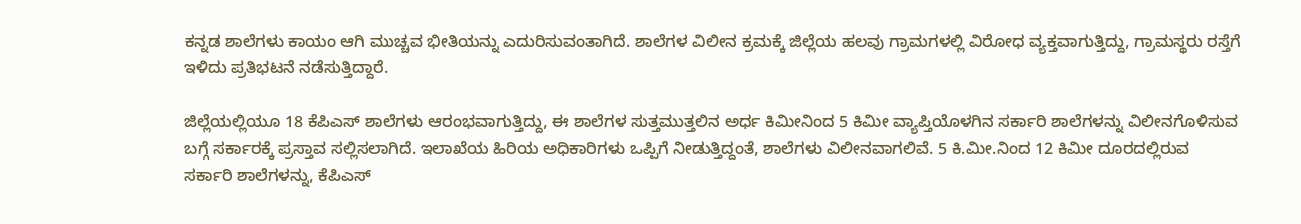ಕನ್ನಡ ಶಾಲೆಗಳು ಕಾಯಂ ಆಗಿ ಮುಚ್ಚವ ಭೀತಿಯನ್ನು ಎದುರಿಸುವಂತಾಗಿದೆ. ಶಾಲೆಗಳ ವಿಲೀನ ಕ್ರಮಕ್ಕೆ ಜಿಲ್ಲೆಯ ಹಲವು ಗ್ರಾಮಗಳಲ್ಲಿ ವಿರೋಧ ವ್ಯಕ್ತವಾಗುತ್ತಿದ್ದು, ಗ್ರಾಮಸ್ಥರು ರಸ್ತೆಗೆ ಇಳಿದು ಪ್ರತಿಭಟನೆ ನಡೆಸುತ್ತಿದ್ದಾರೆ.

ಜಿಲ್ಲೆಯಲ್ಲಿಯೂ 18 ಕೆಪಿಎಸ್ ಶಾಲೆಗಳು ಆರಂಭವಾಗುತ್ತಿದ್ದು, ಈ ಶಾಲೆಗಳ ಸುತ್ತಮುತ್ತಲಿನ ಅರ್ಧ ಕಿಮೀನಿಂದ 5 ಕಿಮೀ ವ್ಯಾಪ್ತಿಯೊಳಗಿನ ಸರ್ಕಾರಿ ಶಾಲೆಗಳನ್ನು ವಿಲೀನಗೊಳಿಸುವ ಬಗ್ಗೆ ಸರ್ಕಾರಕ್ಕೆ ಪ್ರಸ್ತಾವ ಸಲ್ಲಿಸಲಾಗಿದೆ. ಇಲಾಖೆಯ ಹಿರಿಯ ಅಧಿಕಾರಿಗಳು ಒಪ್ಪಿಗೆ ನೀಡುತ್ತಿದ್ದಂತೆ, ಶಾಲೆಗಳು ವಿಲೀನವಾಗಲಿವೆ. 5 ಕಿ.ಮೀ.ನಿಂದ 12 ಕಿಮೀ ದೂರದಲ್ಲಿರುವ ಸರ್ಕಾರಿ ಶಾಲೆಗಳನ್ನು, ಕೆಪಿಎಸ್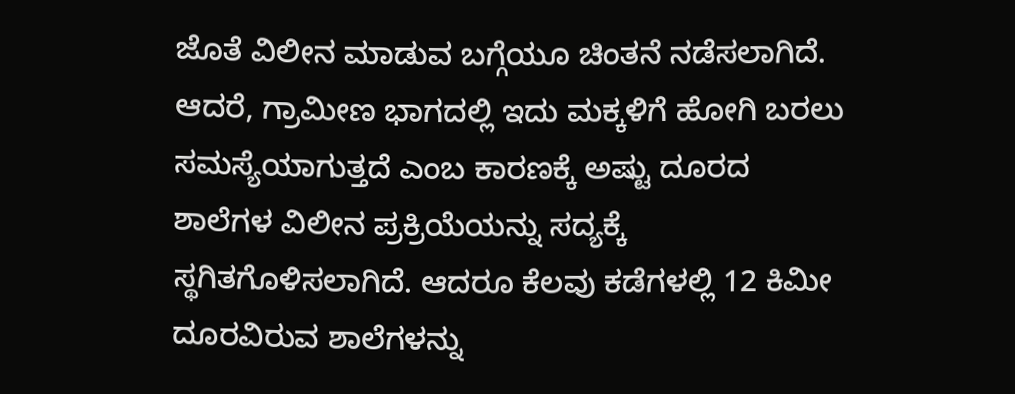ಜೊತೆ ವಿಲೀನ ಮಾಡುವ ಬಗ್ಗೆಯೂ ಚಿಂತನೆ ನಡೆಸಲಾಗಿದೆ. ಆದರೆ, ಗ್ರಾಮೀಣ ಭಾಗದಲ್ಲಿ ಇದು ಮಕ್ಕಳಿಗೆ ಹೋಗಿ ಬರಲು ಸಮಸ್ಯೆಯಾಗುತ್ತದೆ ಎಂಬ ಕಾರಣಕ್ಕೆ ಅಷ್ಟು ದೂರದ ಶಾಲೆಗಳ ವಿಲೀನ ಪ್ರಕ್ರಿಯೆಯನ್ನು ಸದ್ಯಕ್ಕೆ ಸ್ಥಗಿತಗೊಳಿಸಲಾಗಿದೆ. ಆದರೂ ಕೆಲವು ಕಡೆಗಳಲ್ಲಿ 12 ಕಿಮೀ ದೂರವಿರುವ ಶಾಲೆಗಳನ್ನು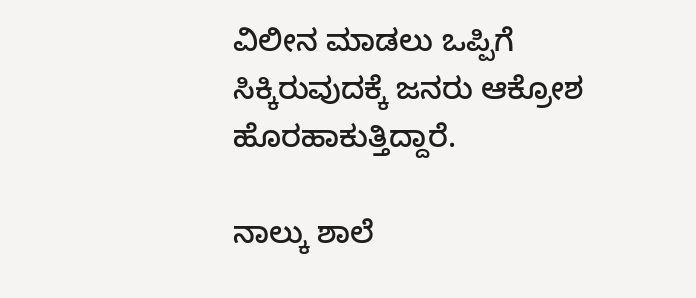ವಿಲೀನ ಮಾಡಲು ಒಪ್ಪಿಗೆ ಸಿಕ್ಕಿರುವುದಕ್ಕೆ ಜನರು ಆಕ್ರೋಶ ಹೊರಹಾಕುತ್ತಿದ್ದಾರೆ.

ನಾಲ್ಕು ಶಾಲೆ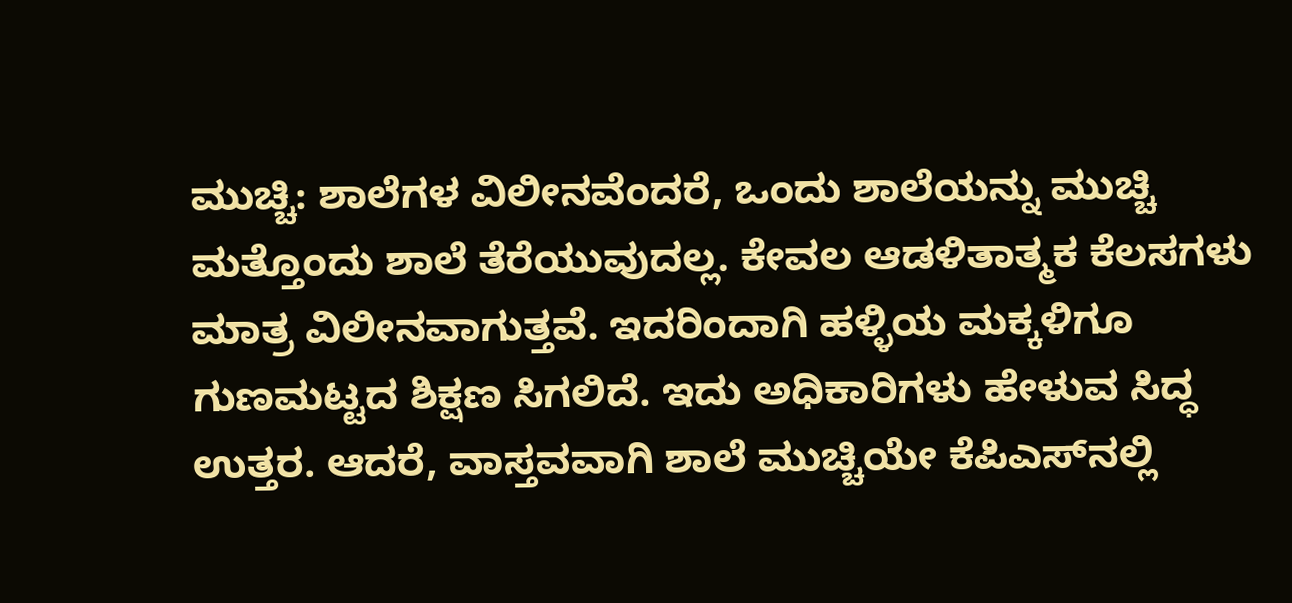ಮುಚ್ಚಿ: ಶಾಲೆಗಳ ವಿಲೀನವೆಂದರೆ, ಒಂದು ಶಾಲೆಯನ್ನು ಮುಚ್ಚಿ ಮತ್ತೊಂದು ಶಾಲೆ ತೆರೆಯುವುದಲ್ಲ. ಕೇವಲ ಆಡಳಿತಾತ್ಮಕ ಕೆಲಸಗಳು ಮಾತ್ರ ವಿಲೀನವಾಗುತ್ತವೆ. ಇದರಿಂದಾಗಿ ಹಳ್ಳಿಯ ಮಕ್ಕಳಿಗೂ ಗುಣಮಟ್ಟದ ಶಿಕ್ಷಣ ಸಿಗಲಿದೆ. ಇದು ಅಧಿಕಾರಿಗಳು ಹೇಳುವ ಸಿದ್ಧ ಉತ್ತರ. ಆದರೆ, ವಾಸ್ತವವಾಗಿ ಶಾಲೆ ಮುಚ್ಚಿಯೇ ಕೆಪಿಎಸ್‌ನಲ್ಲಿ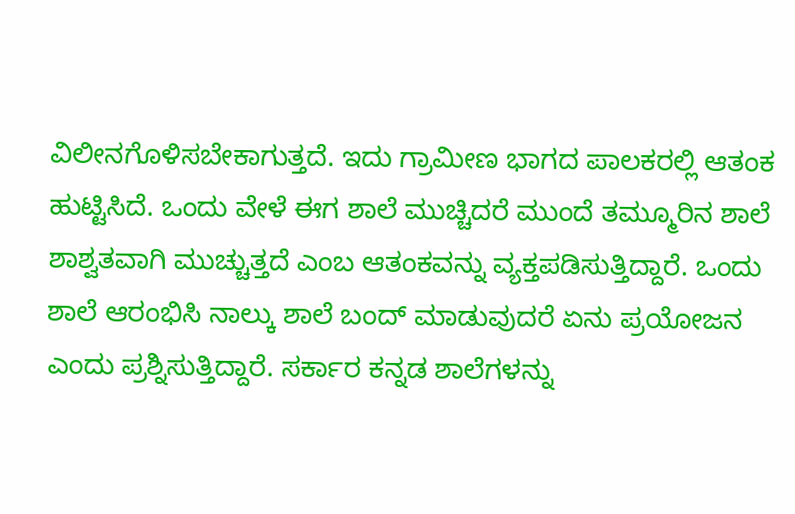ವಿಲೀನಗೊಳಿಸಬೇಕಾಗುತ್ತದೆ. ಇದು ಗ್ರಾಮೀಣ ಭಾಗದ ಪಾಲಕರಲ್ಲಿ ಆತಂಕ ಹುಟ್ಟಿಸಿದೆ. ಒಂದು ವೇಳೆ ಈಗ ಶಾಲೆ ಮುಚ್ಚಿದರೆ ಮುಂದೆ ತಮ್ಮೂರಿನ ಶಾಲೆ ಶಾಶ್ವತವಾಗಿ ಮುಚ್ಚುತ್ತದೆ ಎಂಬ ಆತಂಕವನ್ನು ವ್ಯಕ್ತಪಡಿಸುತ್ತಿದ್ದಾರೆ. ಒಂದು ಶಾಲೆ ಆರಂಭಿಸಿ ನಾಲ್ಕು ಶಾಲೆ ಬಂದ್‌ ಮಾಡುವುದರೆ ಏನು ಪ್ರಯೋಜನ ಎಂದು ಪ್ರಶ್ನಿಸುತ್ತಿದ್ದಾರೆ. ಸರ್ಕಾರ ಕನ್ನಡ ಶಾಲೆಗಳನ್ನು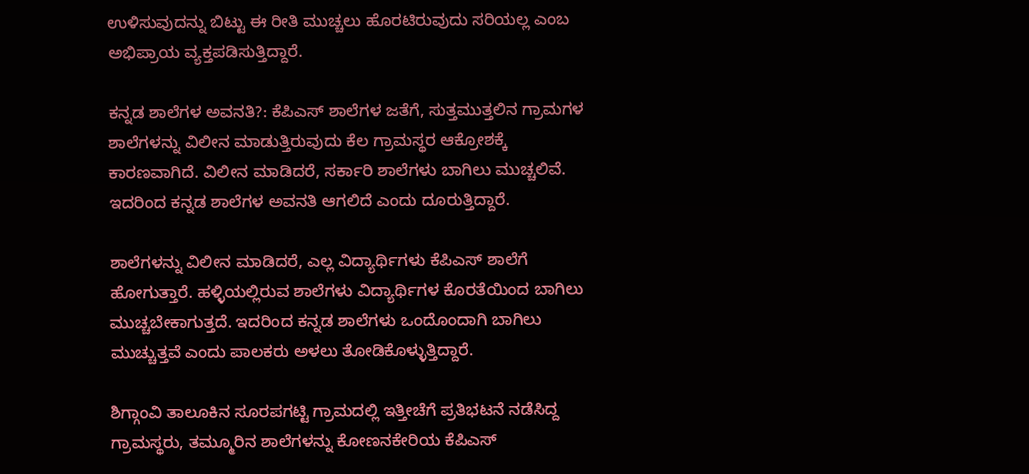ಉಳಿಸುವುದನ್ನು ಬಿಟ್ಟು ಈ ರೀತಿ ಮುಚ್ಚಲು ಹೊರಟಿರುವುದು ಸರಿಯಲ್ಲ ಎಂಬ ಅಭಿಪ್ರಾಯ ವ್ಯಕ್ತಪಡಿಸುತ್ತಿದ್ದಾರೆ.

ಕನ್ನಡ ಶಾಲೆಗಳ ಅವನತಿ?: ಕೆಪಿಎಸ್ ಶಾಲೆಗಳ ಜತೆಗೆ, ಸುತ್ತಮುತ್ತಲಿನ ಗ್ರಾಮಗಳ ಶಾಲೆಗಳನ್ನು ವಿಲೀನ ಮಾಡುತ್ತಿರುವುದು ಕೆಲ ಗ್ರಾಮಸ್ಥರ ಆಕ್ರೋಶಕ್ಕೆ ಕಾರಣವಾಗಿದೆ. ವಿಲೀನ ಮಾಡಿದರೆ, ಸರ್ಕಾರಿ ಶಾಲೆಗಳು ಬಾಗಿಲು ಮುಚ್ಚಲಿವೆ. ಇದರಿಂದ ಕನ್ನಡ ಶಾಲೆಗಳ ಅವನತಿ ಆಗಲಿದೆ ಎಂದು ದೂರುತ್ತಿದ್ದಾರೆ.

ಶಾಲೆಗಳನ್ನು ವಿಲೀನ ಮಾಡಿದರೆ, ಎಲ್ಲ ವಿದ್ಯಾರ್ಥಿಗಳು ಕೆಪಿಎಸ್‌ ಶಾಲೆಗೆ ಹೋಗುತ್ತಾರೆ. ಹಳ್ಳಿಯಲ್ಲಿರುವ ಶಾಲೆಗಳು ವಿದ್ಯಾರ್ಥಿಗಳ ಕೊರತೆಯಿಂದ ಬಾಗಿಲು ಮುಚ್ಚಬೇಕಾಗುತ್ತದೆ. ಇದರಿಂದ ಕನ್ನಡ ಶಾಲೆಗಳು ಒಂದೊಂದಾಗಿ ಬಾಗಿಲು ಮುಚ್ಚುತ್ತವೆ ಎಂದು ಪಾಲಕರು ಅಳಲು ತೋಡಿಕೊಳ್ಳುತ್ತಿದ್ದಾರೆ.

ಶಿಗ್ಗಾಂವಿ ತಾಲೂಕಿನ ಸೂರಪಗಟ್ಟಿ ಗ್ರಾಮದಲ್ಲಿ ಇತ್ತೀಚೆಗೆ ಪ್ರತಿಭಟನೆ ನಡೆಸಿದ್ದ ಗ್ರಾಮಸ್ಥರು, ತಮ್ಮೂರಿನ ಶಾಲೆಗಳನ್ನು ಕೋಣನಕೇರಿಯ ಕೆಪಿಎಸ್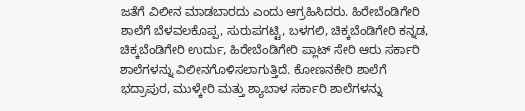ಜತೆಗೆ ವಿಲೀನ ಮಾಡಬಾರದು ಎಂದು ಆಗ್ರಹಿಸಿದರು. ಹಿರೇಬೆಂಡಿಗೇರಿ ಶಾಲೆಗೆ ಬೆಳವಲಕೊಪ್ಪ, ಸುರುಪಗಟ್ಟಿ, ಬಳಗಲಿ, ಚಿಕ್ಕಬೆಂಡಿಗೇರಿ ಕನ್ನಡ, ಚಿಕ್ಕಬೆಂಡಿಗೇರಿ ಉರ್ದು, ಹಿರೇಬೆಂಡಿಗೇರಿ ಪ್ಲಾಟ್ ಸೇರಿ ಆರು ಸರ್ಕಾರಿ ಶಾಲೆಗಳನ್ನು ವಿಲೀನಗೊಳಿಸಲಾಗುತ್ತಿದೆ. ಕೋಣನಕೇರಿ ಶಾಲೆಗೆ ಭದ್ರಾಪುರ, ಮುಳ್ಕೇರಿ ಮತ್ತು ಶ್ಯಾಬಾಳ ಸರ್ಕಾರಿ ಶಾಲೆಗಳನ್ನು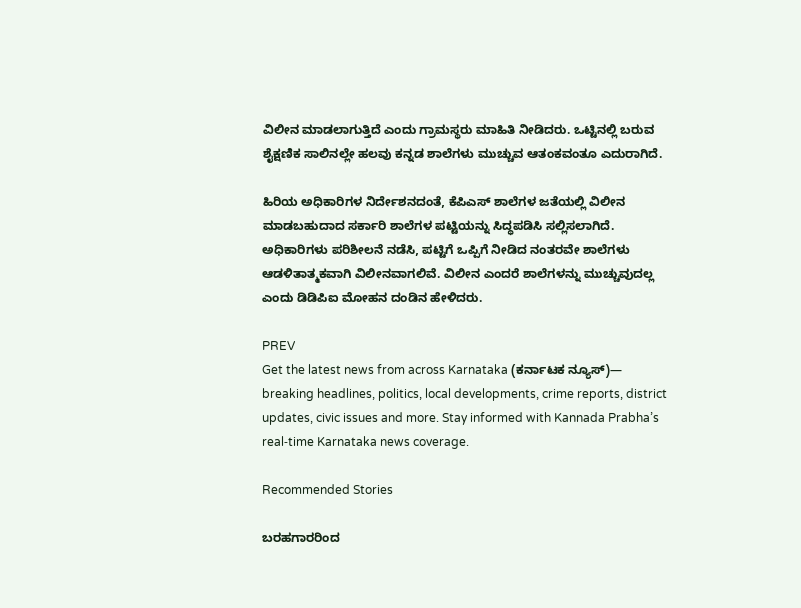ವಿಲೀನ ಮಾಡಲಾಗುತ್ತಿದೆ ಎಂದು ಗ್ರಾಮಸ್ಥರು ಮಾಹಿತಿ ನೀಡಿದರು. ಒಟ್ಟಿನಲ್ಲಿ ಬರುವ ಶೈಕ್ಷಣಿಕ ಸಾಲಿನಲ್ಲೇ ಹಲವು ಕನ್ನಡ ಶಾಲೆಗಳು ಮುಚ್ಚುವ ಆತಂಕವಂತೂ ಎದುರಾಗಿದೆ.

ಹಿರಿಯ ಅಧಿಕಾರಿಗಳ ನಿರ್ದೇಶನದಂತೆ, ಕೆಪಿಎಸ್‌ ಶಾಲೆಗಳ ಜತೆಯಲ್ಲಿ ವಿಲೀನ ಮಾಡಬಹುದಾದ ಸರ್ಕಾರಿ ಶಾಲೆಗಳ ಪಟ್ಟಿಯನ್ನು ಸಿದ್ಧಪಡಿಸಿ ಸಲ್ಲಿಸಲಾಗಿದೆ. ಅಧಿಕಾರಿಗಳು ಪರಿಶೀಲನೆ ನಡೆಸಿ, ಪಟ್ಟಿಗೆ ಒಪ್ಪಿಗೆ ನೀಡಿದ ನಂತರವೇ ಶಾಲೆಗಳು ಆಡಳಿತಾತ್ಮಕವಾಗಿ ವಿಲೀನವಾಗಲಿವೆ. ವಿಲೀನ ಎಂದರೆ ಶಾಲೆಗಳನ್ನು ಮುಚ್ಚುವುದಲ್ಲ ಎಂದು ಡಿಡಿಪಿಐ ಮೋಹನ ದಂಡಿನ ಹೇಳಿದರು.

PREV
Get the latest news from across Karnataka (ಕರ್ನಾಟಕ ನ್ಯೂಸ್)— breaking headlines, politics, local developments, crime reports, district updates, civic issues and more. Stay informed with Kannada Prabha’s real‑time Karnataka news coverage.

Recommended Stories

ಬರಹಗಾರರಿಂದ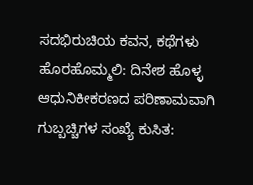ಸದಭಿರುಚಿಯ ಕವನ, ಕಥೆಗಳು ಹೊರಹೊಮ್ಮಲಿ: ದಿನೇಶ ಹೊಳ್ಳ
ಆಧುನಿಕೀಕರಣದ ಪರಿಣಾಮವಾಗಿ ಗುಬ್ಬಚ್ಚಿಗಳ ಸಂಖ್ಯೆ ಕುಸಿತ: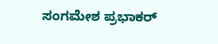ಸಂಗಮೇಶ ಪ್ರಭಾಕರ್